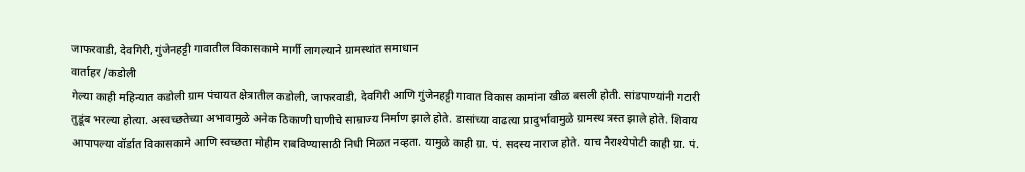जाफरवाडी, देवगिरी, गुंजेनहट्टी गावातील विकासकामे मार्गी लागल्याने ग्रामस्थांत समाधान
वार्ताहर /कडोली
गेल्या काही महिन्यात कडोली ग्राम पंचायत क्षेत्रातील कडोली, जाफरवाडी, देवगिरी आणि गुंजेनहट्टी गावात विकास कामांना खीळ बसली होती. सांडपाण्यांनी गटारी तुडूंब भरल्या होत्या. अस्वच्छतेच्या अभावामुळे अनेक ठिकाणी घाणीचे साम्राज्य निर्माण झाले होते. डासांच्या वाढत्या प्रादुर्भावामुळे ग्रामस्थ त्रस्त झाले होते. शिवाय आपापल्या वॉर्डात विकासकामे आणि स्वच्छता मोहीम राबविण्यासाठी निधी मिळत नव्हता. यामुळे काही ग्रा. पं. सदस्य नाराज होते. याच नैराश्येपोटी काही ग्रा. पं.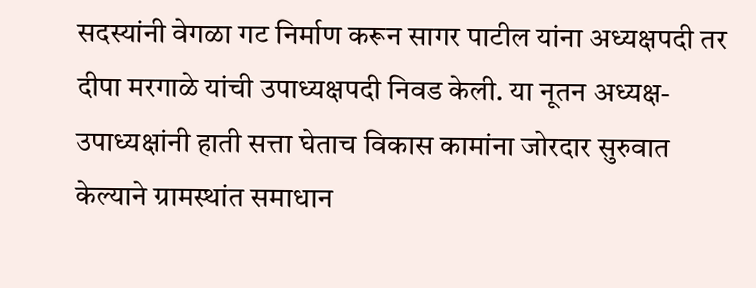सदस्यांनी वेगळा गट निर्माण करून सागर पाटील यांना अध्यक्षपदी तर दीपा मरगाळे यांची उपाध्यक्षपदी निवड केली. या नूतन अध्यक्ष-उपाध्यक्षांनी हाती सत्ता घेताच विकास कामांना जोरदार सुरुवात केल्याने ग्रामस्थांत समाधान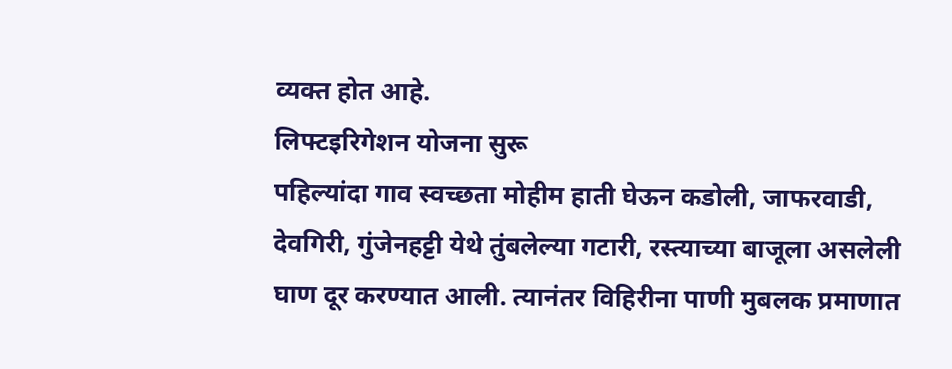व्यक्त होत आहे.
लिफ्टइरिगेशन योजना सुरू
पहिल्यांदा गाव स्वच्छता मोहीम हाती घेऊन कडोली, जाफरवाडी, देवगिरी, गुंजेनहट्टी येथे तुंबलेल्या गटारी, रस्त्याच्या बाजूला असलेली घाण दूर करण्यात आली. त्यानंतर विहिरीना पाणी मुबलक प्रमाणात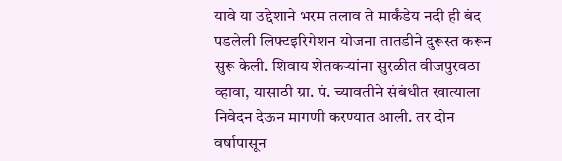यावे या उद्देशाने भरम तलाव ते मार्कंडेय नदी ही बंद पडलेली लिफ्टइरिगेशन योजना तातडीने दुरूस्त करून सुरू केली. शिवाय शेतकऱ्यांना सुरळीत वीजपुरवठा व्हावा, यासाठी ग्रा. पं. च्यावतीने संबंधीत खात्याला निवेदन देऊन मागणी करण्यात आली. तर दोन वर्षापासून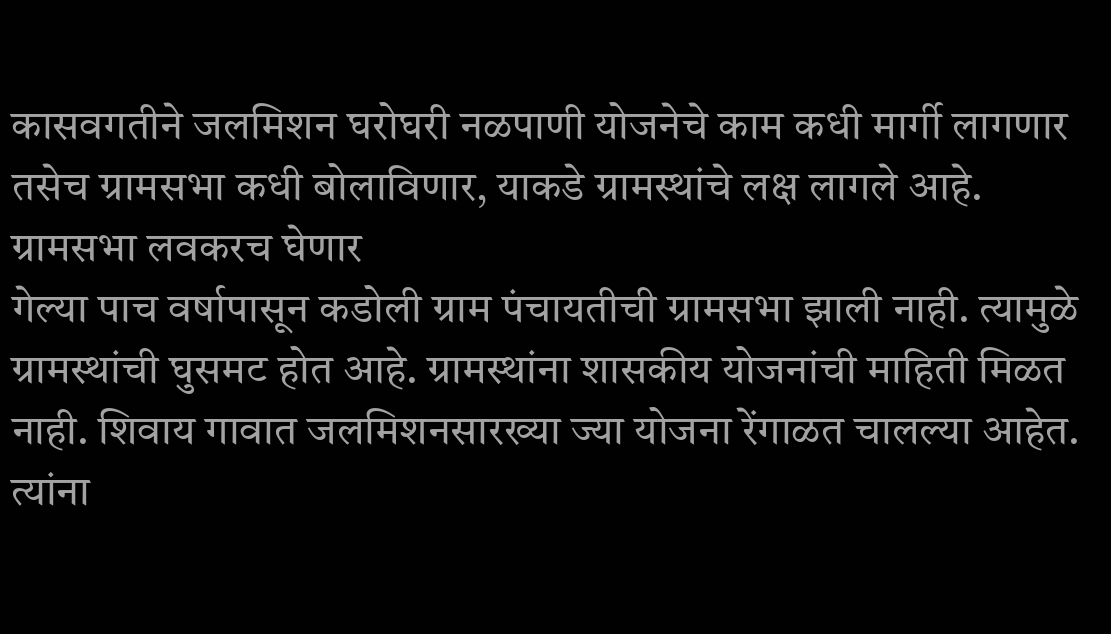कासवगतीने जलमिशन घरोघरी नळपाणी योजनेचे काम कधी मार्गी लागणार तसेच ग्रामसभा कधी बोलाविणार, याकडे ग्रामस्थांचे लक्ष लागले आहे.
ग्रामसभा लवकरच घेणार
गेल्या पाच वर्षापासून कडोली ग्राम पंचायतीची ग्रामसभा झाली नाही. त्यामुळे ग्रामस्थांची घुसमट होत आहे. ग्रामस्थांना शासकीय योजनांची माहिती मिळत नाही. शिवाय गावात जलमिशनसारख्या ज्या योजना रेंगाळत चालल्या आहेत. त्यांना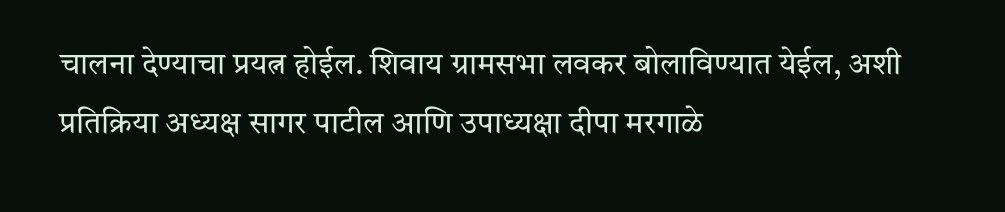चालना देण्याचा प्रयत्न होईल. शिवाय ग्रामसभा लवकर बोलाविण्यात येईल, अशी प्रतिक्रिया अध्यक्ष सागर पाटील आणि उपाध्यक्षा दीपा मरगाळे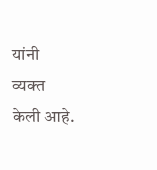यांनी व्यक्त केली आहे.